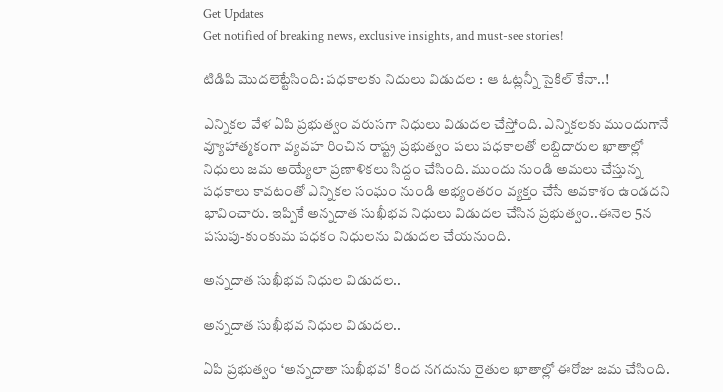Get Updates
Get notified of breaking news, exclusive insights, and must-see stories!

టిడిపి మొద‌లెట్టేసింది: ప‌ధ‌కాల‌కు నిదులు విడుద‌ల : ఆ ఓట్ల‌న్నీ సైకిల్ కేనా..!

ఎన్నిక‌ల వేళ ఏపి ప్ర‌భుత్వం వ‌రుస‌గా నిధులు విడుద‌ల చేస్తోంది. ఎన్నిక‌ల‌కు ముందుగానే వ్యూహాత్మ‌కంగా వ్య‌వ‌హ రించిన రాష్ట్ర ప్ర‌భుత్వం ప‌లు ప‌ధ‌కాల‌తో ల‌బ్దిదారుల ఖాతాల్లో నిధులు జ‌మ అయ్యేలా ప్ర‌ణాళిక‌లు సిద్దం చేసింది. ముందు నుండి అమ‌లు చేస్తున్న ప‌ధ‌కాలు కావ‌టంతో ఎన్నిక‌ల సంఘం నుండి అభ్యంత‌రం వ్య‌క్తం చేసే అవ‌కాశం ఉండ‌ద‌ని భావించారు. ఇప్పికే అన్న‌దాత సుఖీభ‌వ నిధులు విడుద‌ల చేసిన ప్ర‌భుత్వం..ఈనెల 5న ప‌సుపు-కుంకుమ ప‌ధ‌కం నిధుల‌ను విడుద‌ల చేయ‌నుంది.

అన్న‌దాత సుఖీభ‌వ నిధుల విడుద‌ల‌..

అన్న‌దాత సుఖీభ‌వ నిధుల విడుద‌ల‌..

ఏపి ప్రభుత్వం ‘అన్నదాతా సుఖీభవ' కింద నగదును రైతుల ఖాతాల్లో ఈరోజు జమ చేసింది.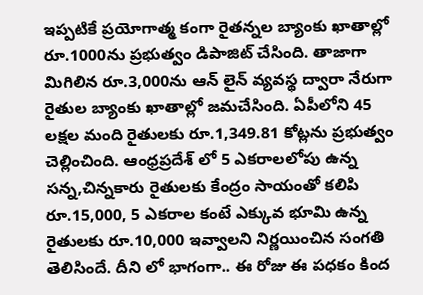ఇప్పటికే ప్రయోగాత్మ కంగా రైతన్నల బ్యాంకు ఖాతాల్లో రూ.1000ను ప్రభుత్వం డిపాజిట్ చేసింది. తాజాగా మిగిలిన రూ.3,000ను ఆన్ లైన్ వ్యవస్థ ద్వారా నేరుగా రైతుల బ్యాంకు ఖాతాల్లో జమచేసింది. ఏపీలోని 45 లక్షల మంది రైతులకు రూ.1,349.81 కోట్లను ప్రభుత్వం చెల్లించింది. ఆంధ్రప్రదేశ్ లో 5 ఎకరాలలోపు ఉన్న సన్న,చిన్నకారు రైతులకు కేంద్రం సాయంతో కలిపి రూ.15,000, 5 ఎకరాల కంటే ఎక్కువ భూమి ఉన్న రైతులకు రూ.10,000 ఇవ్వాలని నిర్ణయించిన సంగతి తెలిసిందే. దీని లో భాగంగా.. ఈ రోజు ఈ ప‌ధ‌కం కింద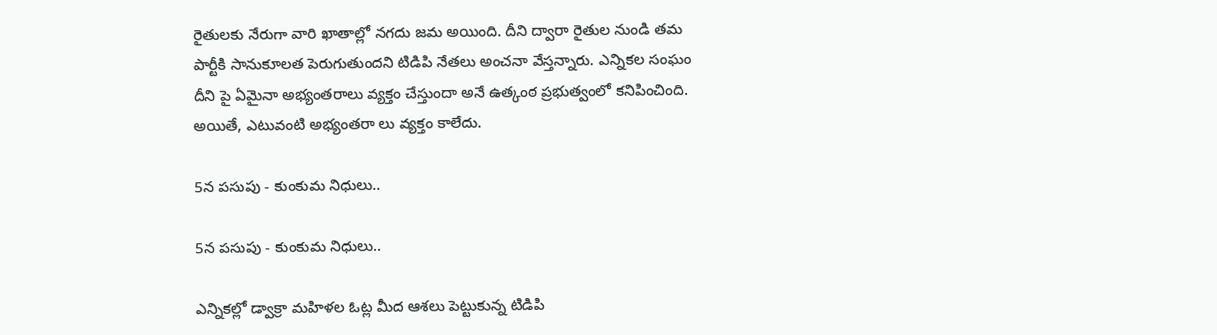రైతుల‌కు నేరుగా వారి ఖాతాల్లో న‌గ‌దు జ‌మ అయింది. దీని ద్వారా రైతుల నుండి త‌మ పార్టీకి సానుకూల‌త పెరుగుతుంద‌ని టిడిపి నేత‌లు అంచ‌నా వేస్త‌న్నారు. ఎన్నిక‌ల సంఘం దీని పై ఏమైనా అభ్యంత‌రాలు వ్య‌క్తం చేస్తుందా అనే ఉత్కంఠ ప్ర‌భుత్వంలో క‌నిపించింది. అయితే, ఎటువంటి అభ్యంత‌రా లు వ్య‌క్తం కాలేదు.

5న ప‌సుపు - కుంకుమ నిధులు..

5న ప‌సుపు - కుంకుమ నిధులు..

ఎన్నిక‌ల్లో డ్వాక్రా మ‌హిళ‌ల ఓట్ల మీద ఆశ‌లు పెట్టుకున్న టిడిపి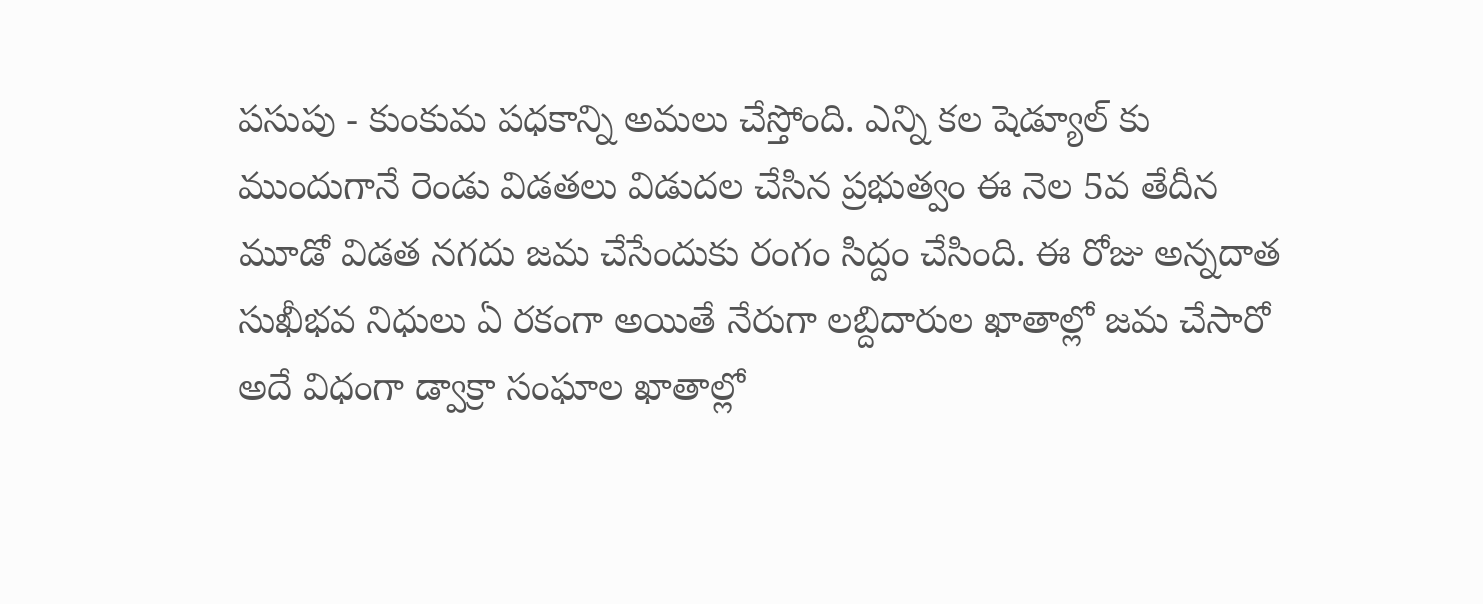ప‌సుపు - కుంకుమ ప‌ధ‌కాన్ని అమ‌లు చేస్తోంది. ఎన్ని క‌ల షెడ్యూల్ కు ముందుగానే రెండు విడ‌త‌లు విడుద‌ల చేసిన ప్ర‌భుత్వం ఈ నెల 5వ తేదీన మూడో విడ‌త న‌గ‌దు జ‌మ చేసేందుకు రంగం సిద్దం చేసింది. ఈ రోజు అన్న‌దాత సుఖీభ‌వ నిధులు ఏ ర‌కంగా అయితే నేరుగా ల‌బ్దిదారుల ఖాతాల్లో జ‌మ చేసారో అదే విధంగా డ్వాక్రా సంఘాల ఖాతాల్లో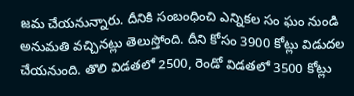జ‌మ చేయ‌నున్నారు. దీనికి సంబంధించి ఎన్నిక‌ల సం ఘం నుండి అనుమ‌తి వ‌చ్చిన‌ట్లు తెలుస్తోంది. దీని కోసం 3900 కోట్లు విడుద‌ల చేయ‌నుంది. తొలి విడ‌త‌లో 2500, రెండో విడ‌త‌లో 3500 కోట్లు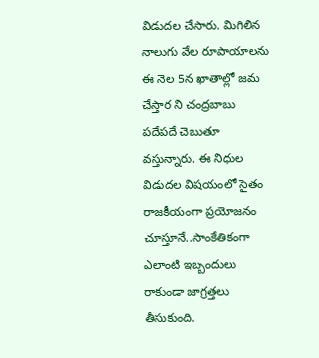విడుద‌ల చేసారు. మిగిలిన నాలుగు వేల రూపాయాల‌ను ఈ నెల 5న ఖాతాల్లో జ‌మ చేస్తార ని చంద్ర‌బాబు ప‌దేపదే చెబుతూ వ‌స్తున్నారు. ఈ నిధుల విడుద‌ల విష‌యంలో సైతం రాజ‌కీయంగా ప్ర‌యోజ‌నం చూస్తూనే..సాంకేతికంగా ఎలాంటి ఇబ్బందులు రాకుండా జాగ్ర‌త్త‌లు తీసుకుంది.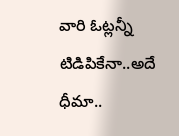వారి ఓట్ల‌న్నీ టిడిపికేనా..అదే ధీమా..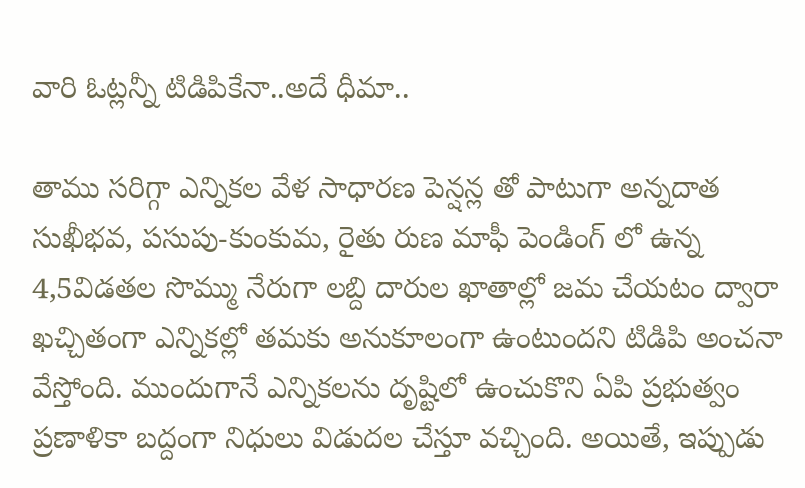వారి ఓట్ల‌న్నీ టిడిపికేనా..అదే ధీమా..

తాము సరిగ్గా ఎన్నిక‌ల వేళ సాధార‌ణ పెన్ష‌న్ల తో పాటుగా అన్న‌దాత సుఖీభ‌వ‌, ప‌సుపు-కుంకుమ‌, రైతు రుణ మాఫీ పెండింగ్ లో ఉన్న 4,5విడ‌త‌ల సొమ్ము నేరుగా ల‌బ్ది దారుల ఖాతాల్లో జ‌మ చేయ‌టం ద్వారా ఖ‌చ్చితంగా ఎన్నిక‌ల్లో త‌మ‌కు అనుకూలంగా ఉంటుంద‌ని టిడిపి అంచ‌నా వేస్తోంది. ముందుగానే ఎన్నిక‌ల‌ను దృష్టిలో ఉంచుకొని ఏపి ప్ర‌భుత్వం ప్ర‌ణాళికా బ‌ద్దంగా నిధులు విడుద‌ల చేస్తూ వచ్చింది. అయితే, ఇప్పుడు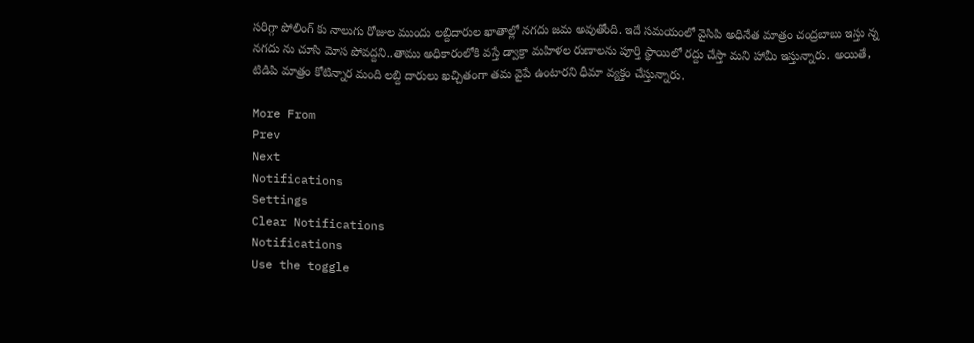స‌రిగ్గా పోలింగ్ కు నాలుగు రోజుల ముందు ల‌బ్దిదారుల ఖాతాల్లో న‌గ‌దు జ‌మ అవుతోంది. ఇదే స‌మ‌యంలో వైసిపి అధినేత మాత్రం చంద్ర‌బాబు ఇస్తు న్న న‌గ‌దు ను చూసి మోస పోవ‌ద్ద‌ని..తాము అధికారంలోకి వ‌స్తే డ్వాక్రా మ‌హిళ‌ల రుణాల‌ను పూర్తి స్థాయిలో ర‌ద్దు చేస్తా మ‌ని హామీ ఇస్తున్నారు. అయితే, టిడిపి మాత్రం కోటిన్నార మంది ల‌బ్ది దారులు ఖ‌చ్చితంగా త‌మ వైపే ఉంటార‌ని ధీమా వ్య‌క్తం చేస్తున్నారు.

More From
Prev
Next
Notifications
Settings
Clear Notifications
Notifications
Use the toggle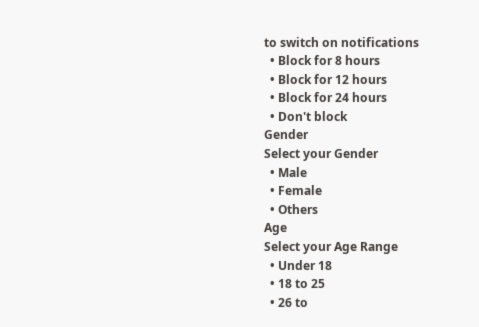to switch on notifications
  • Block for 8 hours
  • Block for 12 hours
  • Block for 24 hours
  • Don't block
Gender
Select your Gender
  • Male
  • Female
  • Others
Age
Select your Age Range
  • Under 18
  • 18 to 25
  • 26 to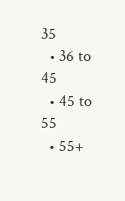35
  • 36 to 45
  • 45 to 55
  • 55+